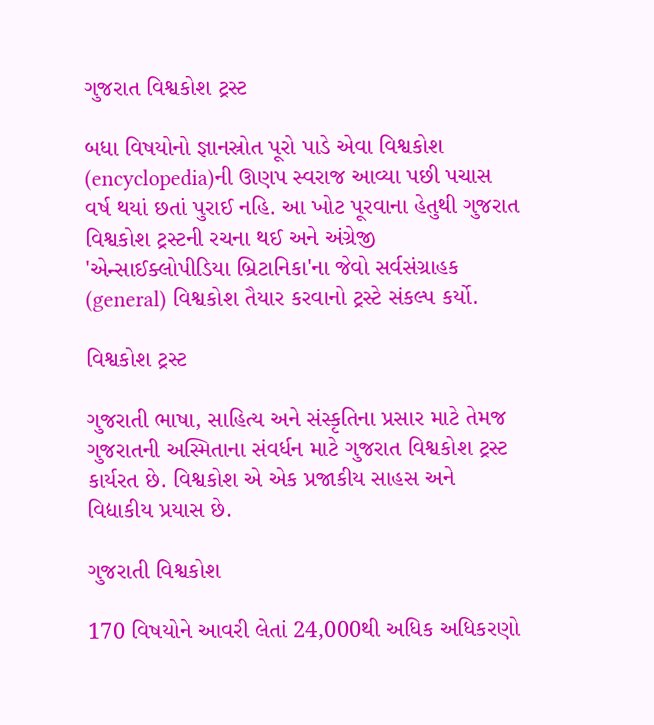ગુજરાત વિશ્વકોશ ટ્રસ્ટ

બધા વિષયોનો જ્ઞાનસ્રોત પૂરો પાડે એવા વિશ્વકોશ (encyclopedia)ની ઊણપ સ્વરાજ આવ્યા પછી પચાસ વર્ષ થયાં છતાં પુરાઈ નહિ. આ ખોટ પૂરવાના હેતુથી ગુજરાત વિશ્વકોશ ટ્રસ્ટની રચના થઈ અને અંગ્રેજી 'એન્સાઈક્લોપીડિયા બ્રિટાનિકા'ના જેવો સર્વસંગ્રાહક (general) વિશ્વકોશ તૈયાર કરવાનો ટ્રસ્ટે સંકલ્પ કર્યો.

વિશ્વકોશ ટ્રસ્ટ

ગુજરાતી ભાષા, સાહિત્ય અને સંસ્કૃતિના પ્રસાર માટે તેમજ ગુજરાતની અસ્મિતાના સંવર્ધન માટે ગુજરાત વિશ્વકોશ ટ્રસ્ટ કાર્યરત છે. વિશ્વકોશ એ એક પ્રજાકીય સાહસ અને વિદ્યાકીય પ્રયાસ છે.

ગુજરાતી વિશ્વકોશ

170 વિષયોને આવરી લેતાં 24,000થી અધિક અધિકરણો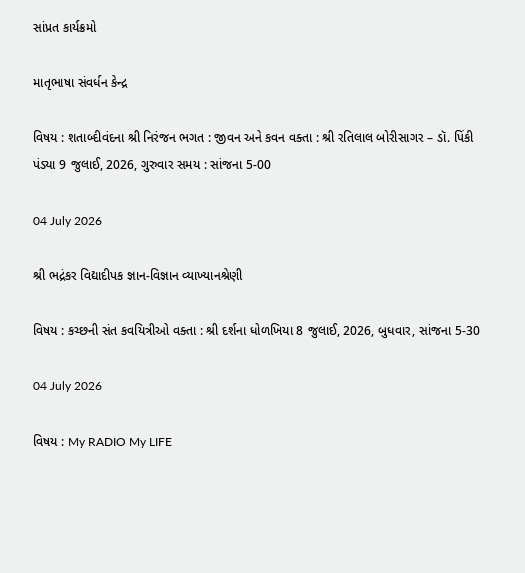સાંપ્રત કાર્યક્રમો

માતૃભાષા સંવર્ધન કેન્દ્ર

વિષય : શતાબ્દીવંદના શ્રી નિરંજન ભગત : જીવન અને કવન વક્તા : શ્રી રતિલાલ બોરીસાગર – ડૉ. પિંકી પંડ્યા 9 જુલાઈ, 2026, ગુરુવાર સમય : સાંજના 5-00

04 July 2026

શ્રી ભદ્રંકર વિદ્યાદીપક જ્ઞાન-વિજ્ઞાન વ્યાખ્યાનશ્રેણી

વિષય : કચ્છની સંત કવયિત્રીઓ વક્તા : શ્રી દર્શના ધોળખિયા 8 જુલાઈ, 2026, બુધવાર, સાંજના 5-30

04 July 2026

વિષય : My RADIO My LIFE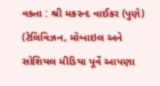વક્તા : શ્રી મકરન્દ વાઈકર (પુણે) (ટેલિવિઝન, મોબાઇલ અને સોશિયલ મીડિયા પૂર્વે આપણા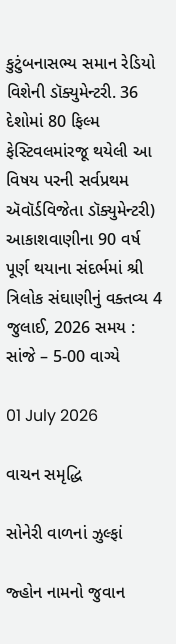કુટુંબનાસભ્ય સમાન રેડિયો વિશેની ડૉક્યુમેન્ટરી. 36 દેશોમાં 80 ફિલ્મ ફેસ્ટિવલમાંરજૂ થયેલી આ વિષય પરની સર્વપ્રથમ ઍવૉર્ડવિજેતા ડૉક્યુમેન્ટરી) આકાશવાણીના 90 વર્ષ પૂર્ણ થયાના સંદર્ભમાં શ્રી ત્રિલોક સંઘાણીનું વક્તવ્ય 4 જુલાઈ, 2026 સમય : સાંજે – 5-00 વાગ્યે

01 July 2026

વાચન સમૃદ્ધિ

સોનેરી વાળનાં ઝુલ્ફાં

જ્હોન નામનો જુવાન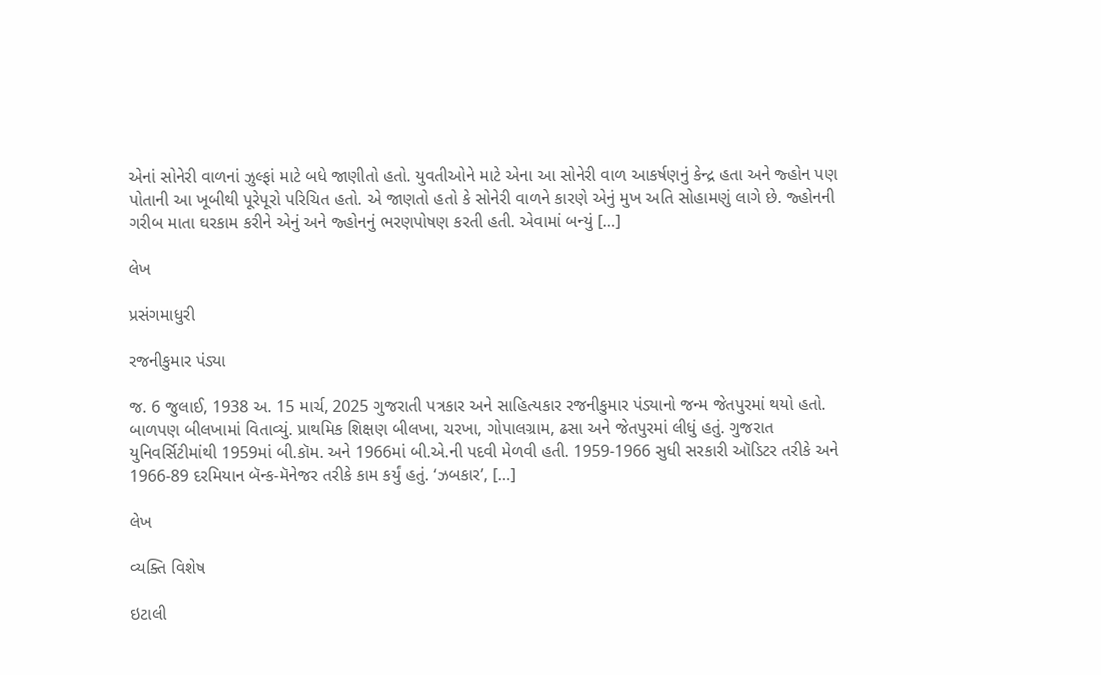એનાં સોનેરી વાળનાં ઝુલ્ફાં માટે બધે જાણીતો હતો. યુવતીઓને માટે એના આ સોનેરી વાળ આકર્ષણનું કેન્દ્ર હતા અને જ્હોન પણ પોતાની આ ખૂબીથી પૂરેપૂરો પરિચિત હતો. એ જાણતો હતો કે સોનેરી વાળને કારણે એનું મુખ અતિ સોહામણું લાગે છે. જ્હોનની ગરીબ માતા ઘરકામ કરીને એનું અને જ્હોનનું ભરણપોષણ કરતી હતી. એવામાં બન્યું […]

લેખ

પ્રસંગમાધુરી

રજનીકુમાર પંડ્યા

જ. 6 જુલાઈ, 1938 અ. 15 માર્ચ, 2025 ગુજરાતી પત્રકાર અને સાહિત્યકાર રજનીકુમાર પંડ્યાનો જન્મ જેતપુરમાં થયો હતો. બાળપણ બીલખામાં વિતાવ્યું. પ્રાથમિક શિક્ષણ બીલખા, ચરખા, ગોપાલગ્રામ, ઢસા અને જેતપુરમાં લીધું હતું. ગુજરાત યુનિવર્સિટીમાંથી 1959માં બી.કૉમ. અને 1966માં બી.એ.ની પદવી મેળવી હતી. 1959-1966 સુધી સરકારી ઑડિટર તરીકે અને 1966-89 દરમિયાન બૅન્ક-મૅનેજર તરીકે કામ કર્યું હતું. ‘ઝબકાર’, […]

લેખ

વ્યક્તિ વિશેષ

ઇટાલી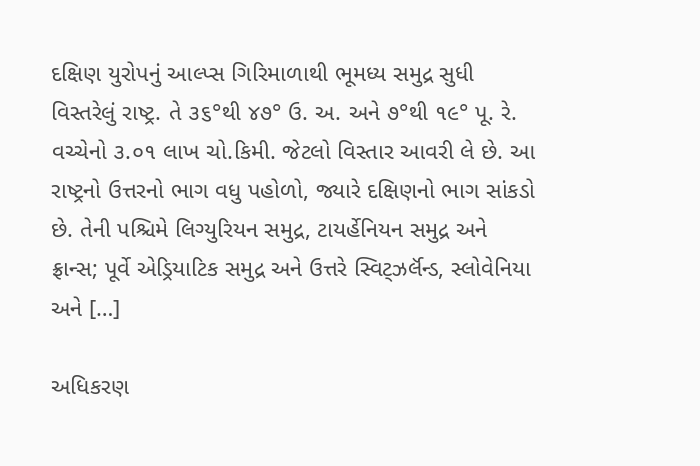દક્ષિણ યુરોપનું આલ્પ્સ ગિરિમાળાથી ભૂમધ્ય સમુદ્ર સુધી વિસ્તરેલું રાષ્ટ્ર. તે ૩૬°થી ૪૭° ઉ. અ. અને ૭°થી ૧૯° પૂ. રે. વચ્ચેનો ૩.૦૧ લાખ ચો.કિમી. જેટલો વિસ્તાર આવરી લે છે. આ રાષ્ટ્રનો ઉત્તરનો ભાગ વધુ પહોળો, જ્યારે દક્ષિણનો ભાગ સાંકડો છે. તેની પશ્ચિમે લિગ્યુરિયન સમુદ્ર, ટાયર્હેનિયન સમુદ્ર અને ફ્રાન્સ; પૂર્વે એડ્રિયાટિક સમુદ્ર અને ઉત્તરે સ્વિટ્ઝર્લૅન્ડ, સ્લોવેનિયા અને […]

અધિકરણ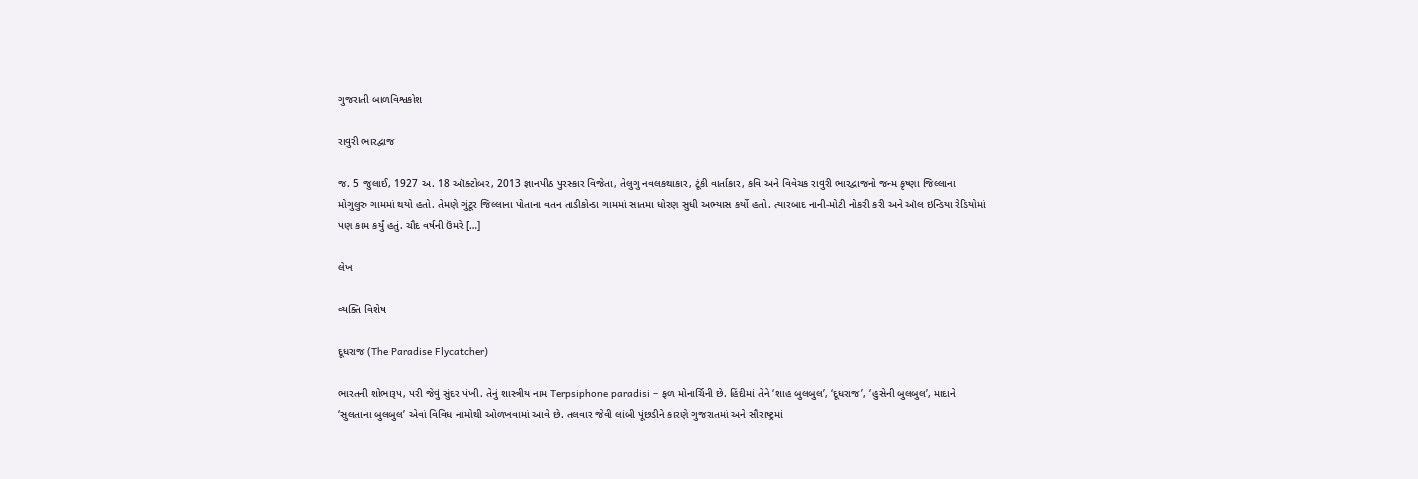ગુજરાતી બાળવિશ્વકોશ

રાવુરી ભારદ્વાજ

જ. 5 જુલાઈ, 1927 અ. 18 ઑક્ટોબર, 2013 જ્ઞાનપીઠ પુરસ્કાર વિજેતા, તેલુગુ નવલકથાકાર, ટૂંકી વાર્તાકાર, કવિ અને વિવેચક રાવુરી ભારદ્વાજનો જન્મ કૃષ્ણા જિલ્લાના મોગુલુરુ ગામમાં થયો હતો. તેમણે ગુંટૂર જિલ્લાના પોતાના વતન તાડીકોન્ડા ગામમાં સાતમા ધોરણ સુધી અભ્યાસ કર્યો હતો. ત્યારબાદ નાની-મોટી નોકરી કરી અને ઑલ ઇન્ડિયા રેડિયોમાં પણ કામ કર્યું હતું. ચૌદ વર્ષની ઉંમરે […]

લેખ

વ્યક્તિ વિશેષ

દૂધરાજ (The Paradise Flycatcher)

ભારતની શોભારૂપ, પરી જેવું સુંદર પંખી. તેનું શાસ્ત્રીય નામ Terpsiphone paradisi – ફળ મોનાર્ચિની છે. હિંદીમાં તેને ‘શાહ બુલબુલ’, ‘દૂધરાજ’, ‘હુસેની બુલબુલ’, માદાને ‘સુલતાના બુલબુલ’ એવાં વિવિધ નામોથી ઓળખવામાં આવે છે. તલવાર જેવી લાંબી પૂંછડીને કારણે ગુજરાતમાં અને સૌરાષ્ટ્રમાં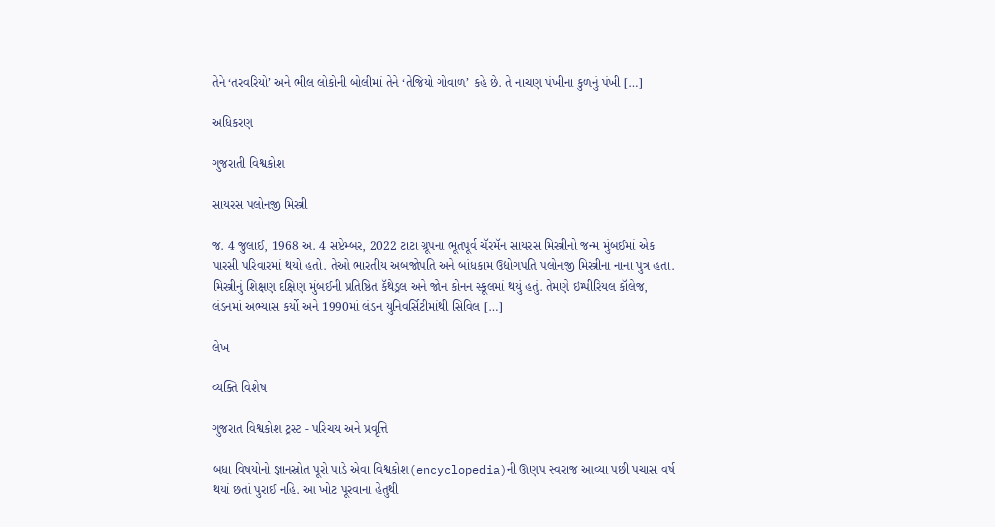તેને ‘તરવરિયો’ અને ભીલ લોકોની બોલીમાં તેને ‘તેજિયો ગોવાળ’ કહે છે. તે નાચણ પંખીના કુળનું પંખી […]

અધિકરણ

ગુજરાતી વિશ્વકોશ

સાયરસ પલોનજી મિસ્ત્રી

જ. 4 જુલાઈ, 1968 અ. 4 સપ્ટેમ્બર, 2022 ટાટા ગ્રૂપના ભૂતપૂર્વ ચૅરમૅન સાયરસ મિસ્ત્રીનો જન્મ મુંબઈમાં એક પારસી પરિવારમાં થયો હતો. તેઓ ભારતીય અબજોપતિ અને બાંધકામ ઉદ્યોગપતિ પલોનજી મિસ્ત્રીના નાના પુત્ર હતા. મિસ્ત્રીનું શિક્ષણ દક્ષિણ મુંબઈની પ્રતિષ્ઠિત કૅથેડ્રલ અને જોન કોનન સ્કૂલમાં થયું હતું. તેમણે ઇમ્પીરિયલ કૉલેજ, લંડનમાં અભ્યાસ કર્યો અને 1990માં લંડન યુનિવર્સિટીમાંથી સિવિલ […]

લેખ

વ્યક્તિ વિશેષ

ગુજરાત વિશ્વકોશ ટ્રસ્ટ - પરિચય અને પ્રવૃત્તિ

બધા વિષયોનો જ્ઞાનસ્રોત પૂરો પાડે એવા વિશ્વકોશ(encyclopedia)ની ઊણપ સ્વરાજ આવ્યા પછી પચાસ વર્ષ થયાં છતાં પુરાઈ નહિ. આ ખોટ પૂરવાના હેતુથી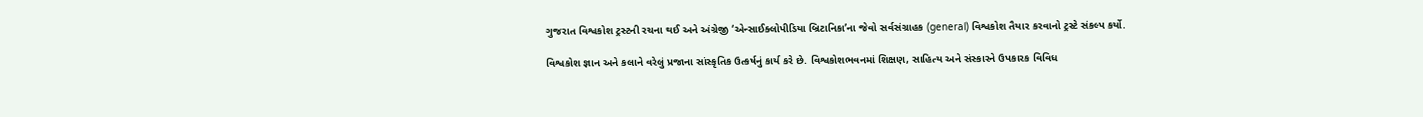ગુજરાત વિશ્વકોશ ટ્રસ્ટની રચના થઈ અને અંગ્રેજી ‘એન્સાઈક્લોપીડિયા બ્રિટાનિકા’ના જેવો સર્વસંગ્રાહક (general) વિશ્વકોશ તૈયાર કરવાનો ટ્રસ્ટે સંકલ્પ કર્યો.

વિશ્વકોશ જ્ઞાન અને કલાને વરેલું પ્રજાના સાંસ્કૃતિક ઉત્કર્ષનું કાર્ય કરે છે. વિશ્વકોશભવનમાં શિક્ષણ, સાહિત્ય અને સંસ્કારને ઉપકારક વિવિધ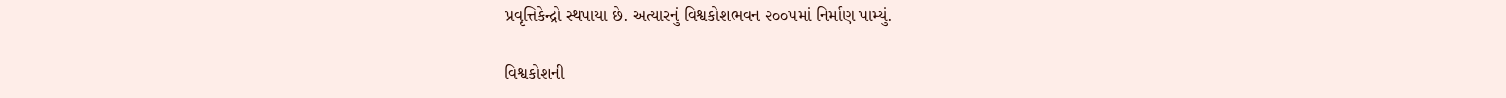પ્રવૃત્તિકેન્દ્રો સ્થપાયા છે. અત્યારનું વિશ્વકોશભવન ૨૦૦૫માં નિર્માણ પામ્યું.

વિશ્વકોશની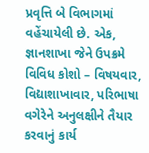પ્રવૃત્તિ બે વિભાગમાં વહેંચાયેલી છે. એક, જ્ઞાનશાખા જેને ઉપક્રમે વિવિધ કોશો – વિષયવાર, વિદ્યાશાખાવાર, પરિભાષા વગેરેને અનુલક્ષીને તૈયાર કરવાનું કાર્ય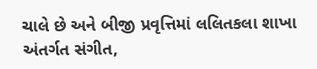ચાલે છે અને બીજી પ્રવૃત્તિમાં લલિતકલા શાખા અંતર્ગત સંગીત,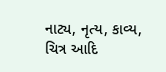નાટ્ય, નૃત્ય, કાવ્ય, ચિત્ર આદિ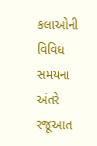કલાઓની વિવિધ સમયના અંતરે રજૂઆત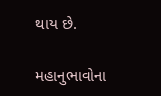થાય છે.

મહાનુભાવોના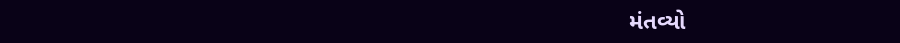મંતવ્યો